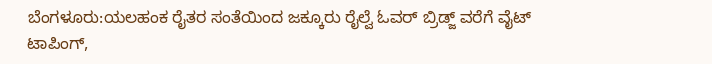ಬೆಂಗಳೂರು:ಯಲಹಂಕ ರೈತರ ಸಂತೆಯಿಂದ ಜಕ್ಕೂರು ರೈಲ್ವೆ ಓವರ್ ಬ್ರಿಡ್ಜ್ ವರೆಗೆ ವೈಟ್ ಟಾಪಿಂಗ್,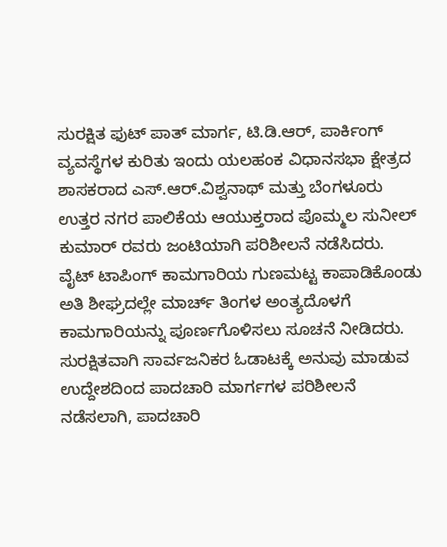ಸುರಕ್ಷಿತ ಫುಟ್ ಪಾತ್ ಮಾರ್ಗ, ಟಿ.ಡಿ.ಆರ್, ಪಾರ್ಕಿಂಗ್ ವ್ಯವಸ್ಥೆಗಳ ಕುರಿತು ಇಂದು ಯಲಹಂಕ ವಿಧಾನಸಭಾ ಕ್ಷೇತ್ರದ ಶಾಸಕರಾದ ಎಸ್.ಆರ್.ವಿಶ್ವನಾಥ್ ಮತ್ತು ಬೆಂಗಳೂರು ಉತ್ತರ ನಗರ ಪಾಲಿಕೆಯ ಆಯುಕ್ತರಾದ ಪೊಮ್ಮಲ ಸುನೀಲ್ ಕುಮಾರ್ ರವರು ಜಂಟಿಯಾಗಿ ಪರಿಶೀಲನೆ ನಡೆಸಿದರು.
ವೈಟ್ ಟಾಪಿಂಗ್ ಕಾಮಗಾರಿಯ ಗುಣಮಟ್ಟ ಕಾಪಾಡಿಕೊಂಡು ಅತಿ ಶೀಘ್ರದಲ್ಲೇ ಮಾರ್ಚ್ ತಿಂಗಳ ಅಂತ್ಯದೊಳಗೆ ಕಾಮಗಾರಿಯನ್ನು ಪೂರ್ಣಗೊಳಿಸಲು ಸೂಚನೆ ನೀಡಿದರು.
ಸುರಕ್ಷಿತವಾಗಿ ಸಾರ್ವಜನಿಕರ ಓಡಾಟಕ್ಕೆ ಅನುವು ಮಾಡುವ ಉದ್ದೇಶದಿಂದ ಪಾದಚಾರಿ ಮಾರ್ಗಗಳ ಪರಿಶೀಲನೆ ನಡೆಸಲಾಗಿ, ಪಾದಚಾರಿ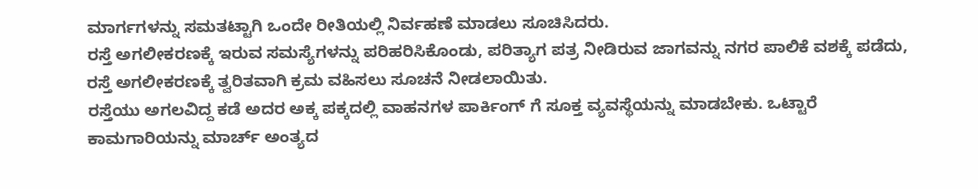ಮಾರ್ಗಗಳನ್ನು ಸಮತಟ್ಟಾಗಿ ಒಂದೇ ರೀತಿಯಲ್ಲಿ ನಿರ್ವಹಣೆ ಮಾಡಲು ಸೂಚಿಸಿದರು.
ರಸ್ತೆ ಅಗಲೀಕರಣಕ್ಕೆ ಇರುವ ಸಮಸ್ಯೆಗಳನ್ನು ಪರಿಹರಿಸಿಕೊಂಡು, ಪರಿತ್ಯಾಗ ಪತ್ರ ನೀಡಿರುವ ಜಾಗವನ್ನು ನಗರ ಪಾಲಿಕೆ ವಶಕ್ಕೆ ಪಡೆದು, ರಸ್ತೆ ಅಗಲೀಕರಣಕ್ಕೆ ತ್ವರಿತವಾಗಿ ಕ್ರಮ ವಹಿಸಲು ಸೂಚನೆ ನೀಡಲಾಯಿತು.
ರಸ್ತೆಯು ಅಗಲವಿದ್ದ ಕಡೆ ಅದರ ಅಕ್ಕ ಪಕ್ಕದಲ್ಲಿ ವಾಹನಗಳ ಪಾರ್ಕಿಂಗ್ ಗೆ ಸೂಕ್ತ ವ್ಯವಸ್ಥೆಯನ್ನು ಮಾಡಬೇಕು. ಒಟ್ಟಾರೆ ಕಾಮಗಾರಿಯನ್ನು ಮಾರ್ಚ್ ಅಂತ್ಯದ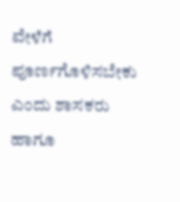ವೇಳೆಗೆ ಪೂರ್ಣಗೊಳಿಸಬೇಕು ಎಂದು ಶಾಸಕರು ಹಾಗೂ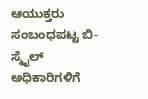ಆಯುಕ್ತರು ಸಂಬಂಧಪಟ್ಟ ಬಿ- ಸ್ಮೈಲ್ ಅಧಿಕಾರಿಗಳಿಗೆ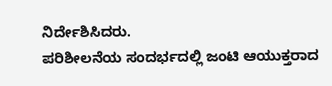ನಿರ್ದೇಶಿಸಿದರು.
ಪರಿಶೀಲನೆಯ ಸಂದರ್ಭದಲ್ಲಿ ಜಂಟಿ ಆಯುಕ್ತರಾದ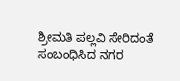ಶ್ರೀಮತಿ ಪಲ್ಲವಿ ಸೇರಿದಂತೆ ಸಂಬಂಧಿಸಿದ ನಗರ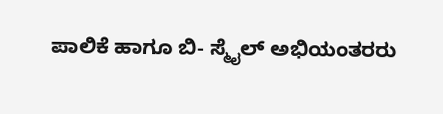ಪಾಲಿಕೆ ಹಾಗೂ ಬಿ- ಸ್ಮೈಲ್ ಅಭಿಯಂತರರು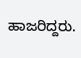ಹಾಜರಿದ್ದರು.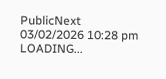PublicNext
03/02/2026 10:28 pm
LOADING...